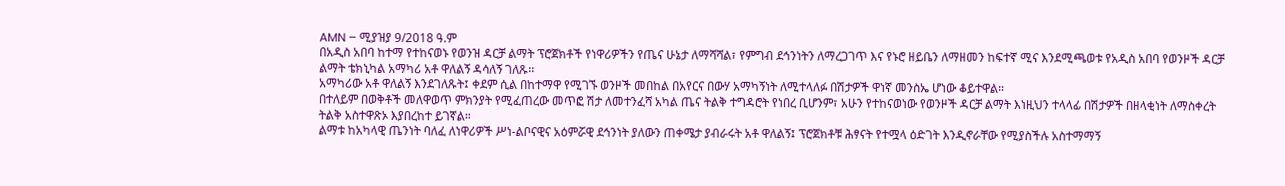AMN – ሚያዝያ 9/2018 ዓ.ም
በአዲስ አበባ ከተማ የተከናወኑ የወንዝ ዳርቻ ልማት ፕሮጀክቶች የነዋሪዎችን የጤና ሁኔታ ለማሻሻል፣ የምግብ ደኅንነትን ለማረጋገጥ እና የኑሮ ዘይቤን ለማዘመን ከፍተኛ ሚና እንደሚጫወቱ የአዲስ አበባ የወንዞች ዳርቻ ልማት ቴክኒካል አማካሪ አቶ ዋለልኝ ዳሳለኝ ገለጹ፡፡
አማካሪው አቶ ዋለልኝ እንደገለጹት፤ ቀደም ሲል በከተማዋ የሚገኙ ወንዞች መበከል በአየርና በውሃ አማካኝነት ለሚተላለፉ በሽታዎች ዋነኛ መንስኤ ሆነው ቆይተዋል።
በተለይም በወቅቶች መለዋወጥ ምክንያት የሚፈጠረው መጥፎ ሽታ ለመተንፈሻ አካል ጤና ትልቅ ተግዳሮት የነበረ ቢሆንም፣ አሁን የተከናወነው የወንዞች ዳርቻ ልማት እነዚህን ተላላፊ በሽታዎች በዘላቂነት ለማስቀረት ትልቅ አስተዋጽኦ እያበረከተ ይገኛል።
ልማቱ ከአካላዊ ጤንነት ባለፈ ለነዋሪዎች ሥነ-ልቦናዊና አዕምሯዊ ደኅንነት ያለውን ጠቀሜታ ያብራሩት አቶ ዋለልኝ፤ ፕሮጀክቶቹ ሕፃናት የተሟላ ዕድገት እንዲኖራቸው የሚያስችሉ አስተማማኝ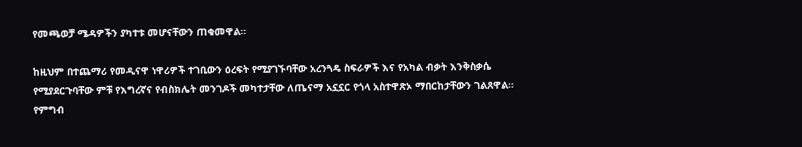የመጫወቻ ሜዳዎችን ያካተቱ መሆናቸውን ጠቁመዋል።

ከዚህም በተጨማሪ የመዲናዋ ነዋሪዎች ተገቢውን ዕረፍት የሚያገኙባቸው አረንጓዴ ስፍራዎች እና የአካል ብቃት እንቅስቃሴ የሚያደርጉባቸው ምቹ የእግረኛና የብስክሌት መንገዶች መካተታቸው ለጤናማ አኗኗር የጎላ አስተዋጽኦ ማበርከታቸውን ገልጸዋል።
የምግብ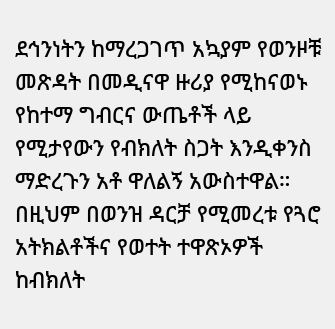ደኅንነትን ከማረጋገጥ አኳያም የወንዞቹ መጽዳት በመዲናዋ ዙሪያ የሚከናወኑ የከተማ ግብርና ውጤቶች ላይ የሚታየውን የብክለት ስጋት እንዲቀንስ ማድረጉን አቶ ዋለልኝ አውስተዋል።
በዚህም በወንዝ ዳርቻ የሚመረቱ የጓሮ አትክልቶችና የወተት ተዋጽኦዎች ከብክለት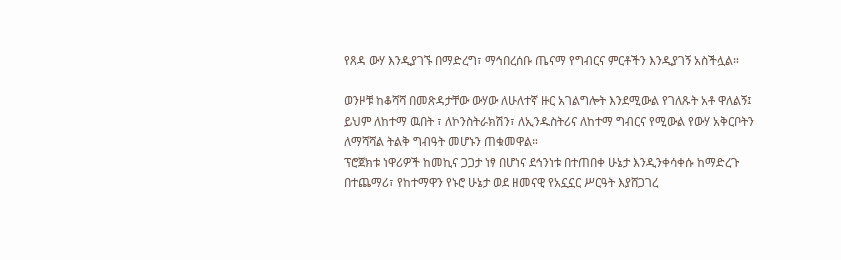የጸዳ ውሃ እንዲያገኙ በማድረግ፣ ማኅበረሰቡ ጤናማ የግብርና ምርቶችን እንዲያገኝ አስችሏል።

ወንዞቹ ከቆሻሻ በመጽዳታቸው ውሃው ለሁለተኛ ዙር አገልግሎት እንደሚውል የገለጹት አቶ ዋለልኝ፤ ይህም ለከተማ ዉበት ፣ ለኮንስትራክሽን፣ ለኢንዱስትሪና ለከተማ ግብርና የሚውል የውሃ አቅርቦትን ለማሻሻል ትልቅ ግብዓት መሆኑን ጠቁመዋል።
ፕሮጀክቱ ነዋሪዎች ከመኪና ጋጋታ ነፃ በሆነና ደኅንነቱ በተጠበቀ ሁኔታ እንዲንቀሳቀሱ ከማድረጉ በተጨማሪ፣ የከተማዋን የኑሮ ሁኔታ ወደ ዘመናዊ የአኗኗር ሥርዓት እያሸጋገረ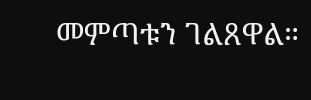መምጣቱን ገልጸዋል።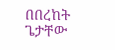በበረከት ጌታቸው